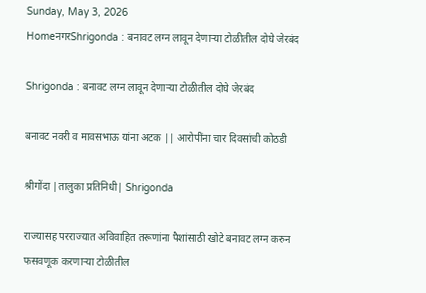Sunday, May 3, 2026
HomeनगरShrigonda : बनावट लग्न लावून देणार्‍या टोळीतील दोघे जेरबंद

Shrigonda : बनावट लग्न लावून देणार्‍या टोळीतील दोघे जेरबंद

बनावट नवरी व मावसभाऊ यांना अटक || आरोपींना चार दिवसांची कोठडी

श्रीगोंदा |तालुका प्रतिनिधी| Shrigonda

राज्यासह परराज्यात अविवाहित तरूणांना पैशांसाठी खोटे बनावट लग्न करुन फसवणूक करणार्‍या टोळीतील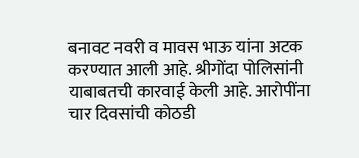बनावट नवरी व मावस भाऊ यांना अटक करण्यात आली आहे. श्रीगोंदा पोलिसांनी याबाबतची कारवाई केली आहे. आरोपींना चार दिवसांची कोठडी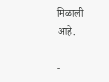मिळाली आहे.

-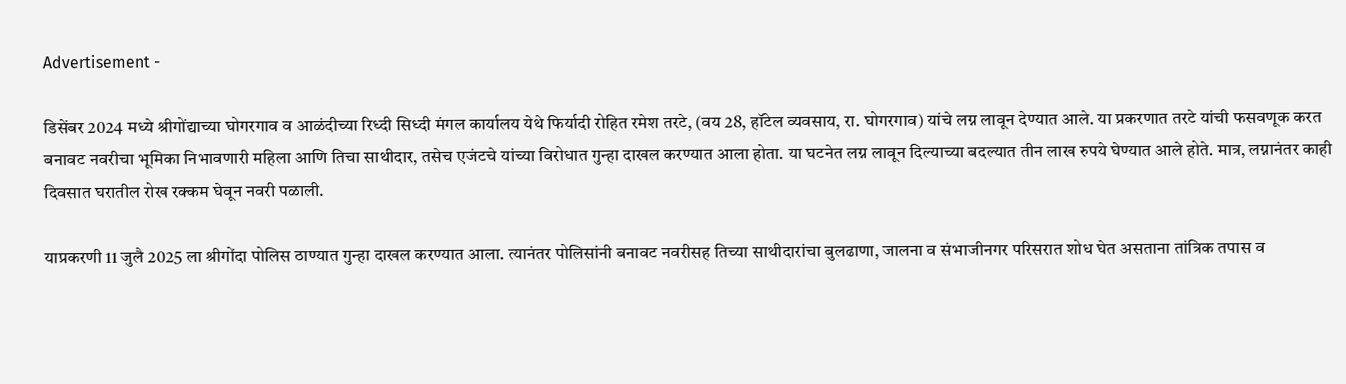Advertisement -

डिसेंबर 2024 मध्ये श्रीगोंद्याच्या घोगरगाव व आळंदीच्या रिध्दी सिध्दी मंगल कार्यालय येथे फिर्यादी रोहित रमेश तरटे, (वय 28, हॉटेल व्यवसाय, रा. घोगरगाव) यांचे लग्न लावून देण्यात आले. या प्रकरणात तरटे यांची फसवणूक करत बनावट नवरीचा भूमिका निभावणारी महिला आणि तिचा साथीदार, तसेच एजंटचे यांच्या विरोधात गुन्हा दाखल करण्यात आला होता. या घटनेत लग्न लावून दिल्याच्या बदल्यात तीन लाख रुपये घेण्यात आले होते. मात्र, लग्नानंतर काही दिवसात घरातील रोख रक्कम घेवून नवरी पळाली.

याप्रकरणी 11 जुलै 2025 ला श्रीगोंदा पोलिस ठाण्यात गुन्हा दाखल करण्यात आला. त्यानंतर पोलिसांनी बनावट नवरीसह तिच्या साथीदारांचा बुलढाणा, जालना व संभाजीनगर परिसरात शोध घेत असताना तांत्रिक तपास व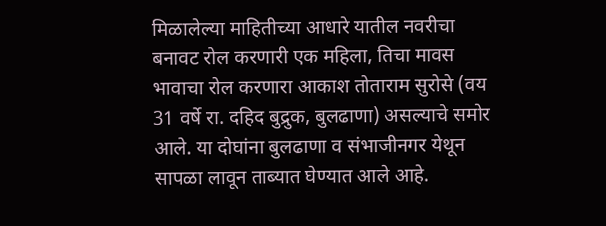मिळालेल्या माहितीच्या आधारे यातील नवरीचा बनावट रोल करणारी एक महिला, तिचा मावस भावाचा रोल करणारा आकाश तोताराम सुरोसे (वय 31 वर्षे रा. दहिद बुद्रुक, बुलढाणा) असल्याचे समोर आले. या दोघांना बुलढाणा व संभाजीनगर येथून सापळा लावून ताब्यात घेण्यात आले आहे.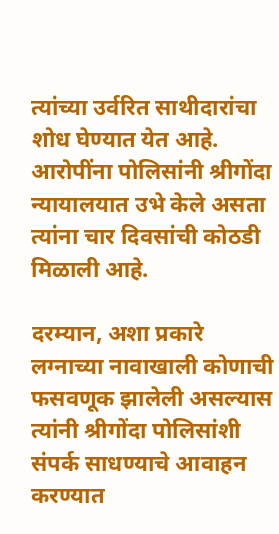त्यांच्या उर्वरित साथीदारांचा शोध घेण्यात येत आहे. आरोपींना पोलिसांनी श्रीगोंदा न्यायालयात उभे केले असता त्यांना चार दिवसांची कोठडी मिळाली आहे.

दरम्यान, अशा प्रकारे लग्नाच्या नावाखाली कोणाची फसवणूक झालेली असल्यास त्यांनी श्रीगोंदा पोलिसांशी संपर्क साधण्याचे आवाहन करण्यात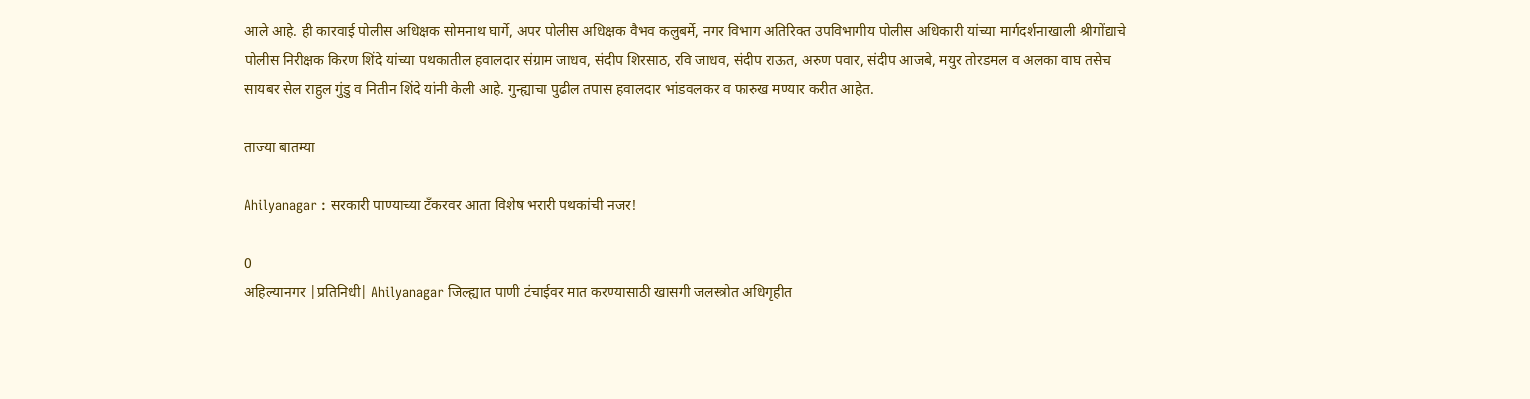आले आहे. ही कारवाई पोलीस अधिक्षक सोमनाथ घार्गे, अपर पोलीस अधिक्षक वैभव कलुबर्मे, नगर विभाग अतिरिक्त उपविभागीय पोलीस अधिकारी यांच्या मार्गदर्शनाखाली श्रीगोंद्याचे पोलीस निरीक्षक किरण शिंदे यांच्या पथकातील हवालदार संग्राम जाधव, संदीप शिरसाठ, रवि जाधव, संदीप राऊत, अरुण पवार, संदीप आजबे, मयुर तोरडमल व अलका वाघ तसेच सायबर सेल राहुल गुंडु व नितीन शिंदे यांनी केली आहे. गुन्ह्याचा पुढील तपास हवालदार भांडवलकर व फारुख मण्यार करीत आहेत.

ताज्या बातम्या

Ahilyanagar : सरकारी पाण्याच्या टँकरवर आता विशेष भरारी पथकांची नजर!

0
अहिल्यानगर |प्रतिनिधी| Ahilyanagar जिल्ह्यात पाणी टंचाईवर मात करण्यासाठी खासगी जलस्त्रोत अधिगृहीत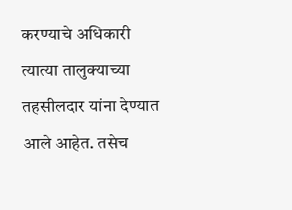करण्याचे अधिकारी त्यात्या तालुक्याच्या तहसीलदार यांना देण्यात आले आहेत. तसेच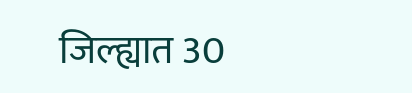जिल्ह्यात 30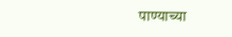पाण्याच्या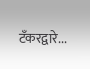टँकरद्वारे...